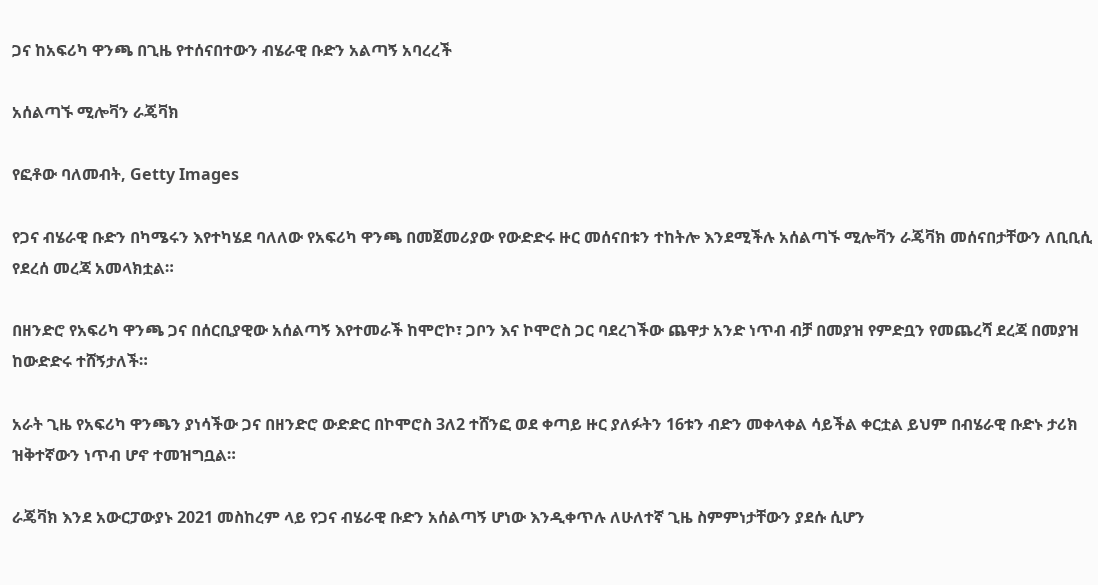ጋና ከአፍሪካ ዋንጫ በጊዜ የተሰናበተውን ብሄራዊ ቡድን አልጣኝ አባረረች

አሰልጣኙ ሚሎቫን ራጄቫክ

የፎቶው ባለመብት, Getty Images

የጋና ብሄራዊ ቡድን በካሜሩን እየተካሄደ ባለለው የአፍሪካ ዋንጫ በመጀመሪያው የውድድሩ ዙር መሰናበቱን ተከትሎ እንደሚችሉ አሰልጣኙ ሚሎቫን ራጄቫክ መሰናበታቸውን ለቢቢሲ የደረሰ መረጃ አመላክቷል።

በዘንድሮ የአፍሪካ ዋንጫ ጋና በሰርቢያዊው አሰልጣኝ እየተመራች ከሞሮኮ፣ ጋቦን እና ኮሞሮስ ጋር ባደረገችው ጨዋታ አንድ ነጥብ ብቻ በመያዝ የምድቧን የመጨረሻ ደረጃ በመያዝ ከውድድሩ ተሸኝታለች።

አራት ጊዜ የአፍሪካ ዋንጫን ያነሳችው ጋና በዘንድሮ ውድድር በኮሞሮስ 3ለ2 ተሸንፎ ወደ ቀጣይ ዙር ያለፉትን 16ቱን ብድን መቀላቀል ሳይችል ቀርቷል ይህም በብሄራዊ ቡድኑ ታሪክ ዝቅተኛውን ነጥብ ሆኖ ተመዝግቧል።

ራጄቫክ እንደ አውርፓውያኑ 2021 መስከረም ላይ የጋና ብሄራዊ ቡድን አሰልጣኝ ሆነው እንዲቀጥሉ ለሁለተኛ ጊዜ ስምምነታቸውን ያደሱ ሲሆን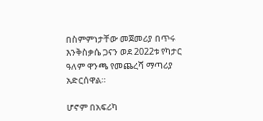በስምምነታቸው መጀመሪያ በጥሩ እንቅስቃሴ ጋናን ወደ 2022ቱ የካታር ዓለም ዋንጫ የመጨረሻ ማጣሪያ አድርሰዋል።

ሆኖም በአፍሪካ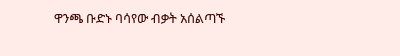ዋንጫ ቡድኑ ባሳየው ብቃት አሰልጣኙ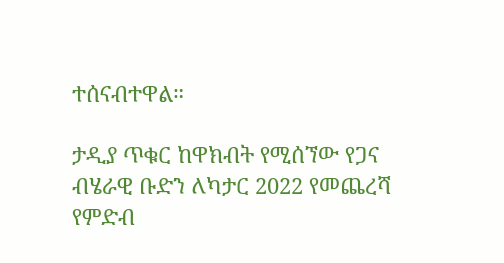ተሰናብተዋል።

ታዲያ ጥቁር ከዋክብት የሚሰኘው የጋና ብሄራዊ ቡድን ለካታር 2022 የመጨረሻ የምድብ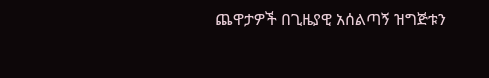ጨዋታዎች በጊዜያዊ አሰልጣኝ ዝግጅቱን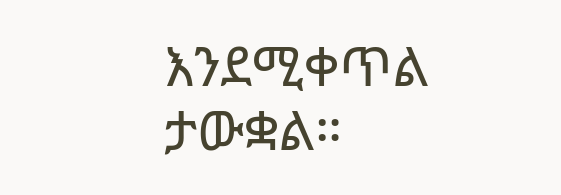እንደሚቀጥል ታውቋል።